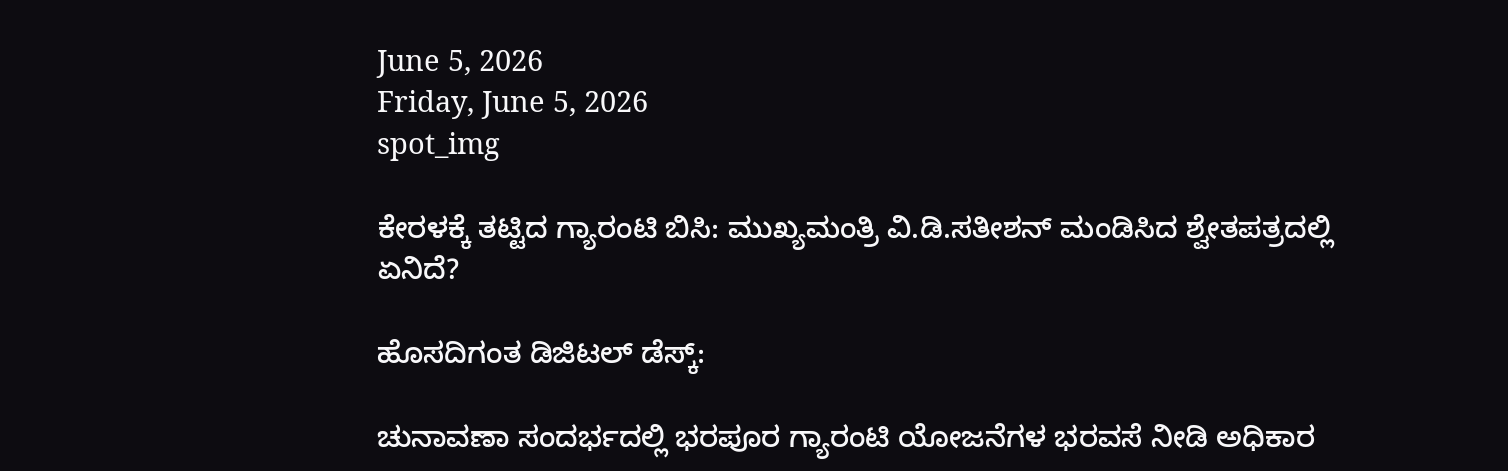June 5, 2026
Friday, June 5, 2026
spot_img

ಕೇರಳಕ್ಕೆ ತಟ್ಟಿದ ಗ್ಯಾರಂಟಿ ಬಿಸಿ: ಮುಖ್ಯಮಂತ್ರಿ ವಿ.ಡಿ.ಸತೀಶನ್ ಮಂಡಿಸಿದ ಶ್ವೇತಪತ್ರದಲ್ಲಿ ಏನಿದೆ?

ಹೊಸದಿಗಂತ ಡಿಜಿಟಲ್ ಡೆಸ್ಕ್:

ಚುನಾವಣಾ ಸಂದರ್ಭದಲ್ಲಿ ಭರಪೂರ ಗ್ಯಾರಂಟಿ ಯೋಜನೆಗಳ ಭರವಸೆ ನೀಡಿ ಅಧಿಕಾರ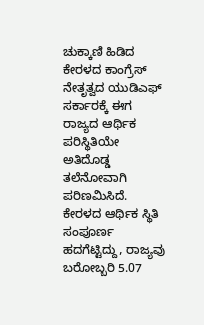ಚುಕ್ಕಾಣಿ ಹಿಡಿದ ಕೇರಳದ ಕಾಂಗ್ರೆಸ್ ನೇತೃತ್ವದ ಯುಡಿಎಫ್ ಸರ್ಕಾರಕ್ಕೆ ಈಗ ರಾಜ್ಯದ ಆರ್ಥಿಕ ಪರಿಸ್ಥಿತಿಯೇ ಅತಿದೊಡ್ಡ ತಲೆನೋವಾಗಿ ಪರಿಣಮಿಸಿದೆ. ಕೇರಳದ ಆರ್ಥಿಕ ಸ್ಥಿತಿ ಸಂಪೂರ್ಣ ಹದಗೆಟ್ಟಿದ್ದು, ರಾಜ್ಯವು ಬರೋಬ್ಬರಿ 5.07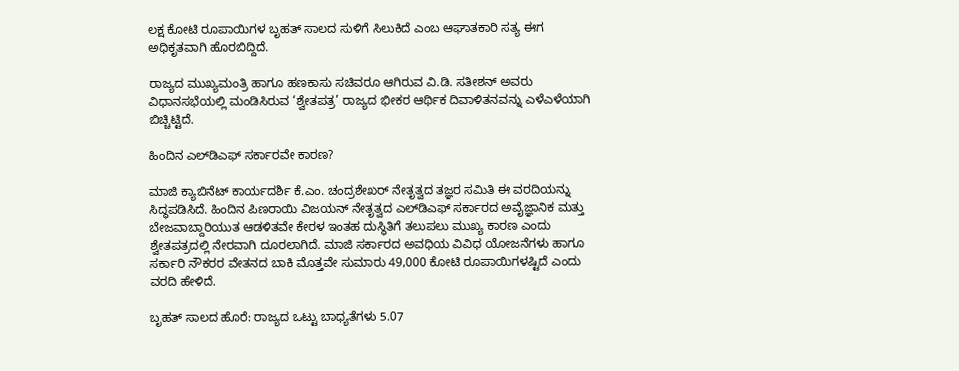ಲಕ್ಷ ಕೋಟಿ ರೂಪಾಯಿಗಳ ಬೃಹತ್ ಸಾಲದ ಸುಳಿಗೆ ಸಿಲುಕಿದೆ ಎಂಬ ಆಘಾತಕಾರಿ ಸತ್ಯ ಈಗ ಅಧಿಕೃತವಾಗಿ ಹೊರಬಿದ್ದಿದೆ.

ರಾಜ್ಯದ ಮುಖ್ಯಮಂತ್ರಿ ಹಾಗೂ ಹಣಕಾಸು ಸಚಿವರೂ ಆಗಿರುವ ವಿ.ಡಿ. ಸತೀಶನ್ ಅವರು ವಿಧಾನಸಭೆಯಲ್ಲಿ ಮಂಡಿಸಿರುವ ‘ಶ್ವೇತಪತ್ರ’ ರಾಜ್ಯದ ಭೀಕರ ಆರ್ಥಿಕ ದಿವಾಳಿತನವನ್ನು ಎಳೆಎಳೆಯಾಗಿ ಬಿಚ್ಚಿಟ್ಟಿದೆ.

ಹಿಂದಿನ ಎಲ್‌ಡಿಎಫ್ ಸರ್ಕಾರವೇ ಕಾರಣ?

ಮಾಜಿ ಕ್ಯಾಬಿನೆಟ್ ಕಾರ್ಯದರ್ಶಿ ಕೆ.ಎಂ. ಚಂದ್ರಶೇಖರ್ ನೇತೃತ್ವದ ತಜ್ಞರ ಸಮಿತಿ ಈ ವರದಿಯನ್ನು ಸಿದ್ಧಪಡಿಸಿದೆ. ಹಿಂದಿನ ಪಿಣರಾಯಿ ವಿಜಯನ್ ನೇತೃತ್ವದ ಎಲ್‌ಡಿಎಫ್ ಸರ್ಕಾರದ ಅವೈಜ್ಞಾನಿಕ ಮತ್ತು ಬೇಜವಾಬ್ದಾರಿಯುತ ಆಡಳಿತವೇ ಕೇರಳ ಇಂತಹ ದುಸ್ಥಿತಿಗೆ ತಲುಪಲು ಮುಖ್ಯ ಕಾರಣ ಎಂದು ಶ್ವೇತಪತ್ರದಲ್ಲಿ ನೇರವಾಗಿ ದೂರಲಾಗಿದೆ. ಮಾಜಿ ಸರ್ಕಾರದ ಅವಧಿಯ ವಿವಿಧ ಯೋಜನೆಗಳು ಹಾಗೂ ಸರ್ಕಾರಿ ನೌಕರರ ವೇತನದ ಬಾಕಿ ಮೊತ್ತವೇ ಸುಮಾರು 49,000 ಕೋಟಿ ರೂಪಾಯಿಗಳಷ್ಟಿದೆ ಎಂದು ವರದಿ ಹೇಳಿದೆ.

ಬೃಹತ್ ಸಾಲದ ಹೊರೆ: ರಾಜ್ಯದ ಒಟ್ಟು ಬಾಧ್ಯತೆಗಳು 5.07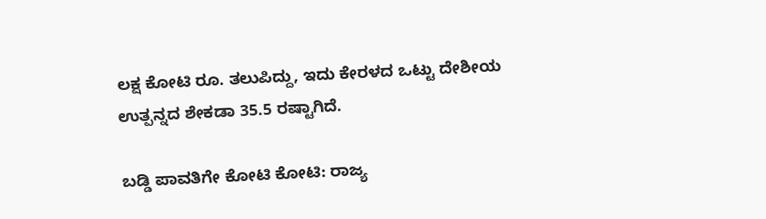ಲಕ್ಷ ಕೋಟಿ ರೂ. ತಲುಪಿದ್ದು, ಇದು ಕೇರಳದ ಒಟ್ಟು ದೇಶೀಯ ಉತ್ಪನ್ನದ ಶೇಕಡಾ 35.5 ರಷ್ಟಾಗಿದೆ.

ಬಡ್ಡಿ ಪಾವತಿಗೇ ಕೋಟಿ ಕೋಟಿ: ರಾಜ್ಯ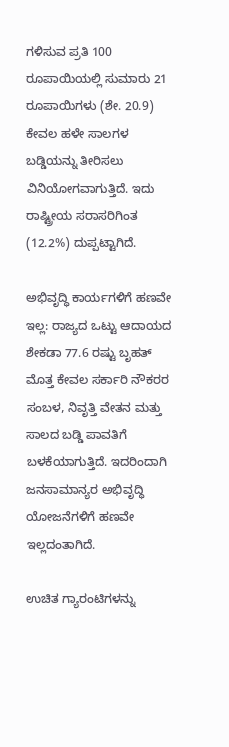ಗಳಿಸುವ ಪ್ರತಿ 100 ರೂಪಾಯಿಯಲ್ಲಿ ಸುಮಾರು 21 ರೂಪಾಯಿಗಳು (ಶೇ. 20.9) ಕೇವಲ ಹಳೇ ಸಾಲಗಳ ಬಡ್ಡಿಯನ್ನು ತೀರಿಸಲು ವಿನಿಯೋಗವಾಗುತ್ತಿದೆ. ಇದು ರಾಷ್ಟ್ರೀಯ ಸರಾಸರಿಗಿಂತ (12.2%) ದುಪ್ಪಟ್ಟಾಗಿದೆ.

ಅಭಿವೃದ್ಧಿ ಕಾರ್ಯಗಳಿಗೆ ಹಣವೇ ಇಲ್ಲ: ರಾಜ್ಯದ ಒಟ್ಟು ಆದಾಯದ ಶೇಕಡಾ 77.6 ರಷ್ಟು ಬೃಹತ್ ಮೊತ್ತ ಕೇವಲ ಸರ್ಕಾರಿ ನೌಕರರ ಸಂಬಳ, ನಿವೃತ್ತಿ ವೇತನ ಮತ್ತು ಸಾಲದ ಬಡ್ಡಿ ಪಾವತಿಗೆ ಬಳಕೆಯಾಗುತ್ತಿದೆ. ಇದರಿಂದಾಗಿ ಜನಸಾಮಾನ್ಯರ ಅಭಿವೃದ್ಧಿ ಯೋಜನೆಗಳಿಗೆ ಹಣವೇ ಇಲ್ಲದಂತಾಗಿದೆ.

ಉಚಿತ ಗ್ಯಾರಂಟಿಗಳನ್ನು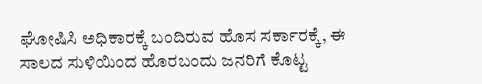ಘೋಷಿಸಿ ಅಧಿಕಾರಕ್ಕೆ ಬಂದಿರುವ ಹೊಸ ಸರ್ಕಾರಕ್ಕೆ, ಈ ಸಾಲದ ಸುಳಿಯಿಂದ ಹೊರಬಂದು ಜನರಿಗೆ ಕೊಟ್ಟ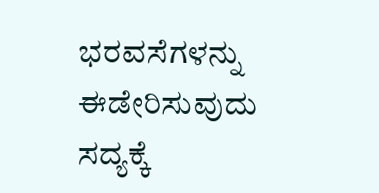ಭರವಸೆಗಳನ್ನು ಈಡೇರಿಸುವುದು ಸದ್ಯಕ್ಕೆ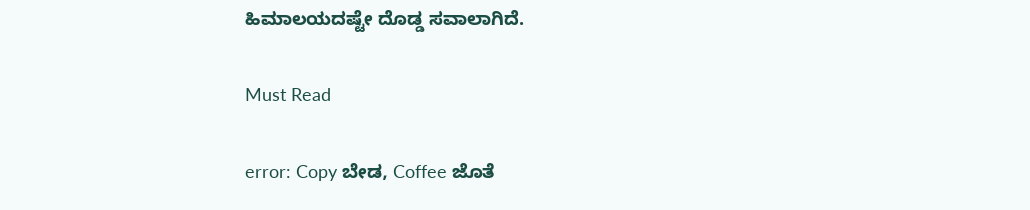ಹಿಮಾಲಯದಷ್ಟೇ ದೊಡ್ಡ ಸವಾಲಾಗಿದೆ.

Must Read

error: Copy ಬೇಡ, Coffee ಜೊತೆ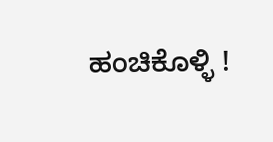ಹಂಚಿಕೊಳ್ಳಿ !